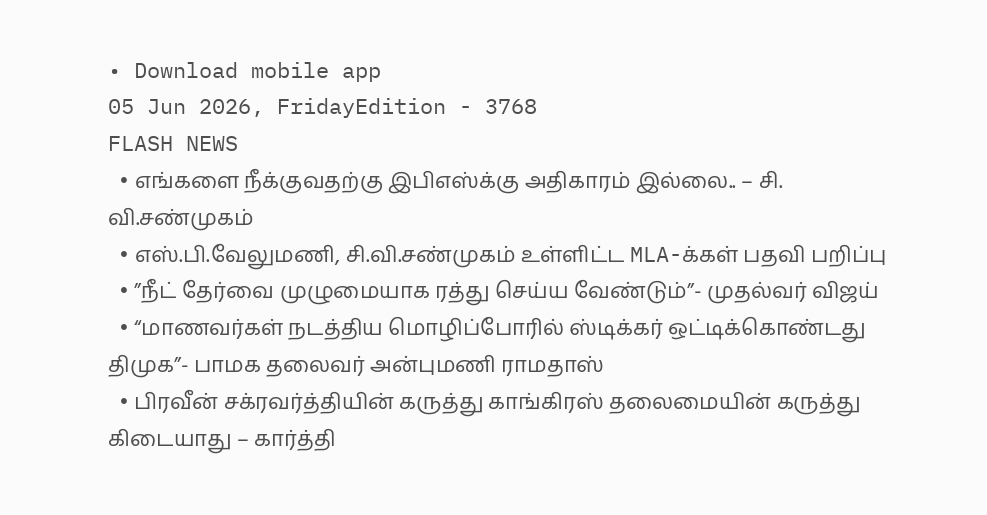• Download mobile app
05 Jun 2026, FridayEdition - 3768
FLASH NEWS
  • எங்களை நீக்குவதற்கு இபிஎஸ்க்கு அதிகாரம் இல்லை.. – சி. வி.சண்முகம்
  • எஸ்.பி.வேலுமணி, சி.வி.சண்முகம் உள்ளிட்ட MLA-க்கள் பதவி பறிப்பு
  • ”நீட் தேர்வை முழுமையாக ரத்து செய்ய வேண்டும்”- முதல்வர் விஜய்
  • “மாணவர்கள் நடத்திய மொழிப்போரில் ஸ்டிக்கர் ஒட்டிக்கொண்டது திமுக”- பாமக தலைவர் அன்புமணி ராமதாஸ்
  • பிரவீன் சக்ரவர்த்தியின் கருத்து காங்கிரஸ் தலைமையின் கருத்து கிடையாது – கார்த்தி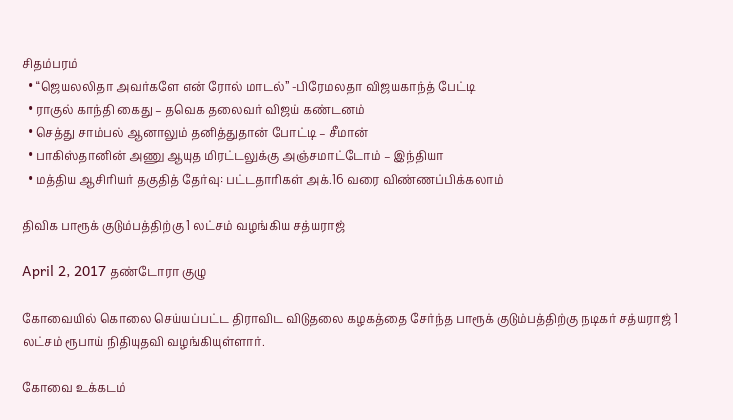சிதம்பரம்
  • “ஜெயலலிதா அவர்களே என் ரோல் மாடல்” -பிரேமலதா விஜயகாந்த் பேட்டி
  • ராகுல் காந்தி கைது – தவெக தலைவர் விஜய் கண்டனம்
  • செத்து சாம்பல் ஆனாலும் தனித்துதான் போட்டி – சீமான்
  • பாகிஸ்தானின் அணு ஆயுத மிரட்டலுக்கு அஞ்சமாட்டோம் – இந்தியா
  • மத்திய ஆசிரியர் தகுதித் தேர்வு: பட்டதாரிகள் அக்.16 வரை விண்ணப்பிக்கலாம்

திவிக பாரூக் குடும்பத்திற்கு 1 லட்சம் வழங்கிய சத்யராஜ்

April 2, 2017 தண்டோரா குழு

கோவையில் கொலை செய்யப்பட்ட திராவிட விடுதலை கழகத்தை சேர்ந்த பாரூக் குடும்பத்திற்கு நடிகர் சத்யராஜ் 1 லட்சம் ரூபாய் நிதியுதவி வழங்கியுள்ளார்.

கோவை உக்கடம்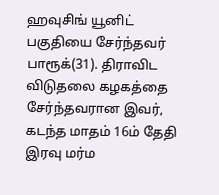ஹவுசிங் யூனிட் பகுதியை சேர்ந்தவர் பாரூக்(31). திராவிட விடுதலை கழகத்தை சேர்ந்தவரான இவர், கடந்த மாதம் 16ம் தேதி இரவு மர்ம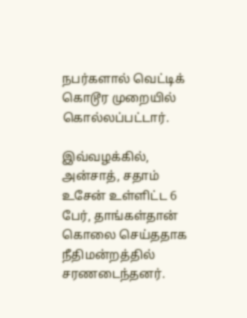நபர்களால் வெட்டிக் கொடூர முறையில் கொல்லப்பட்டார்.

இவ்வழக்கில், அன்சாத், சதாம் உசேன் உள்ளிட்ட 6 பேர், தாங்கள்தான் கொலை செய்ததாக நீதிமன்றத்தில் சரணடைந்தனர்.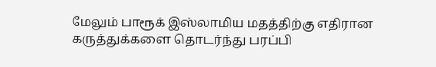மேலும் பாரூக் இஸ்லாமிய மதத்திற்கு எதிரான கருத்துக்களை தொடர்ந்து பரப்பி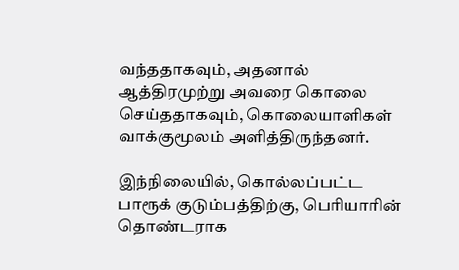வந்ததாகவும், அதனால் ஆத்திரமுற்று அவரை கொலை செய்ததாகவும், கொலையாளிகள் வாக்குமூலம் அளித்திருந்தனர்.

இந்நிலையில், கொல்லப்பட்ட பாரூக் குடும்பத்திற்கு, பெரியாரின் தொண்டராக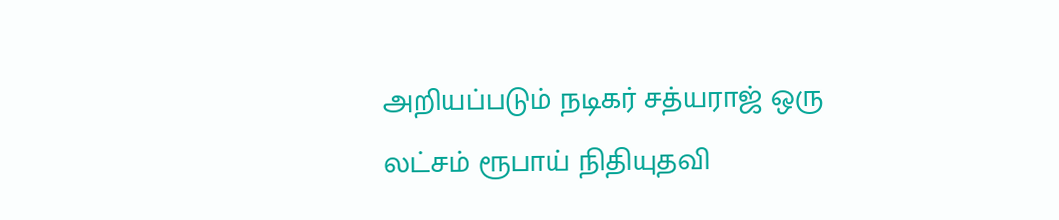அறியப்படும் நடிகர் சத்யராஜ் ஒரு லட்சம் ரூபாய் நிதியுதவி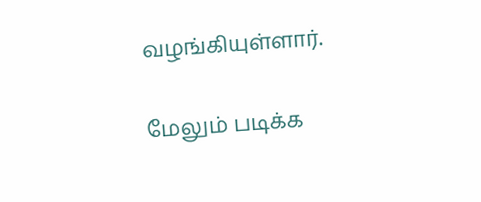வழங்கியுள்ளார்.

மேலும் படிக்க